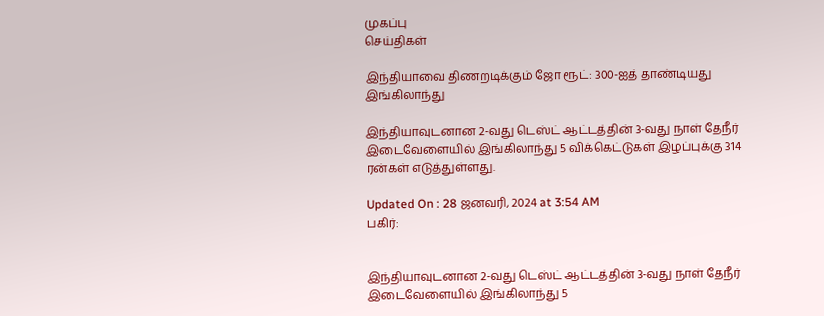முகப்பு
செய்திகள்

இந்தியாவை திணறடிக்கும் ஜோ ரூட்: 300-ஐத் தாண்டியது இங்கிலாந்து

இந்தியாவுடனான 2-வது டெஸ்ட் ஆட்டத்தின் 3-வது நாள் தேநீர் இடைவேளையில் இங்கிலாந்து 5 விக்கெட்டுகள் இழப்புக்கு 314 ரன்கள் எடுத்துள்ளது.

Updated On : 28 ஜனவரி, 2024 at 3:54 AM
பகிர்:


இந்தியாவுடனான 2-வது டெஸ்ட் ஆட்டத்தின் 3-வது நாள் தேநீர் இடைவேளையில் இங்கிலாந்து 5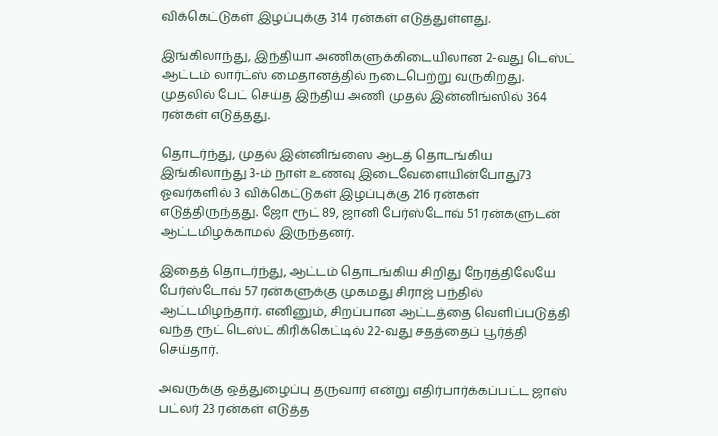விக்கெட்டுகள் இழப்புக்கு 314 ரன்கள் எடுத்துள்ளது.

இங்கிலாந்து, இந்தியா அணிகளுக்கிடையிலான 2-வது டெஸ்ட் ஆட்டம் லார்ட்ஸ் மைதானத்தில் நடைபெற்று வருகிறது. முதலில் பேட் செய்த இந்திய அணி முதல் இன்னிங்ஸில் 364 ரன்கள் எடுத்தது.

தொடர்ந்து, முதல் இன்னிங்ஸை ஆடத் தொடங்கிய இங்கிலாந்து 3-ம் நாள் உணவு இடைவேளையின்போது73 ஓவர்களில் 3 விக்கெட்டுகள் இழப்புக்கு 216 ரன்கள் எடுத்திருந்தது. ஜோ ரூட் 89, ஜானி பேர்ஸ்டோவ் 51 ரன்களுடன் ஆட்டமிழக்காமல் இருந்தனர்.

இதைத் தொடர்ந்து, ஆட்டம் தொடங்கிய சிறிது நேரத்திலேயே பேர்ஸ்டோவ் 57 ரன்களுக்கு முகமது சிராஜ் பந்தில் ஆட்டமிழந்தார். எனினும், சிறப்பான ஆட்டத்தை வெளிப்படுத்தி வந்த ரூட் டெஸ்ட் கிரிக்கெட்டில் 22-வது சதத்தைப் பூர்த்தி செய்தார்.

அவருக்கு ஒத்துழைப்பு தருவார் என்று எதிர்பார்க்கப்பட்ட ஜாஸ் பட்லர் 23 ரன்கள் எடுத்த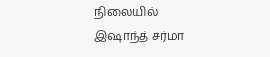நிலையில் இஷாந்த் சர்மா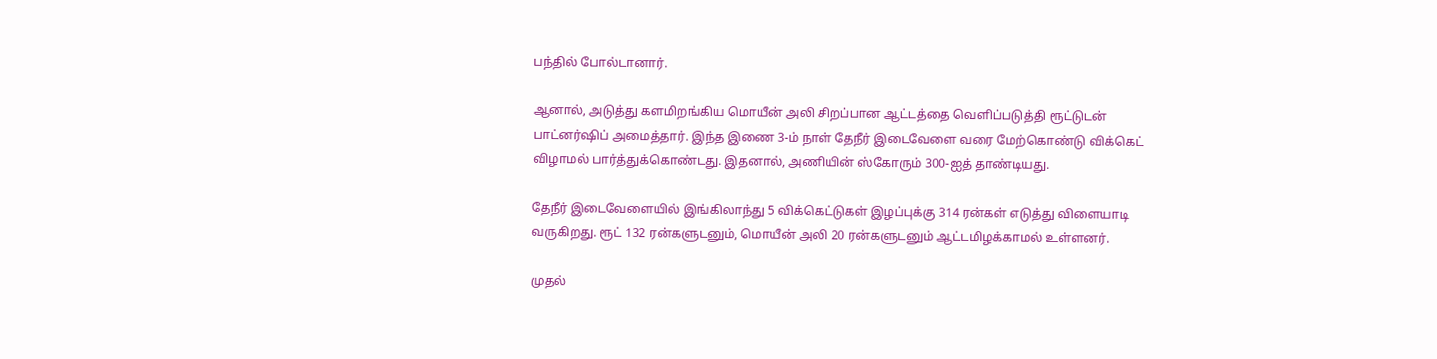பந்தில் போல்டானார்.

ஆனால், அடுத்து களமிறங்கிய மொயீன் அலி சிறப்பான ஆட்டத்தை வெளிப்படுத்தி ரூட்டுடன் பாட்னர்ஷிப் அமைத்தார். இந்த இணை 3-ம் நாள் தேநீர் இடைவேளை வரை மேற்கொண்டு விக்கெட் விழாமல் பார்த்துக்கொண்டது. இதனால், அணியின் ஸ்கோரும் 300-ஐத் தாண்டியது.

தேநீர் இடைவேளையில் இங்கிலாந்து 5 விக்கெட்டுகள் இழப்புக்கு 314 ரன்கள் எடுத்து விளையாடி வருகிறது. ரூட் 132 ரன்களுடனும், மொயீன் அலி 20 ரன்களுடனும் ஆட்டமிழக்காமல் உள்ளனர்.

முதல்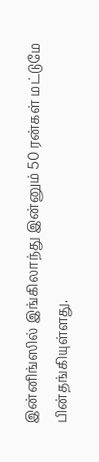இன்னிங்ஸில் இங்கிலாந்து இன்னும் 50 ரன்கள் மட்டுமே பின்தங்கியுள்ளது.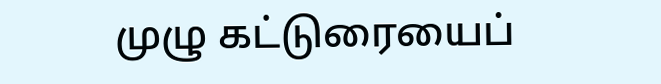முழு கட்டுரையைப்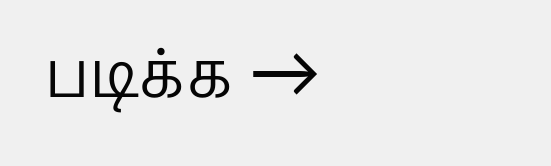படிக்க →